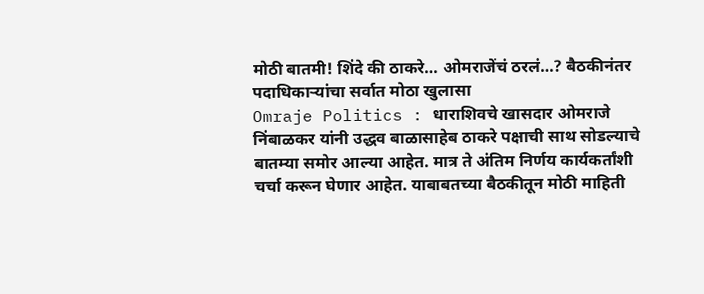मोठी बातमी! शिंदे की ठाकरे… ओमराजेंचं ठरलं…? बैठकीनंतर पदाधिकाऱ्यांचा सर्वात मोठा खुलासा
Omraje Politics : धाराशिवचे खासदार ओमराजे निंबाळकर यांनी उद्धव बाळासाहेब ठाकरे पक्षाची साथ सोडल्याचे बातम्या समोर आल्या आहेत. मात्र ते अंतिम निर्णय कार्यकर्तांशी चर्चा करून घेणार आहेत. याबाबतच्या बैठकीतून मोठी माहिती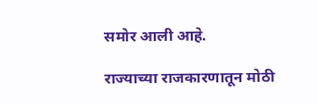समोर आली आहे.

राज्याच्या राजकारणातून मोठी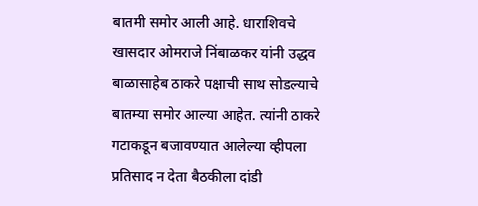बातमी समोर आली आहे. धाराशिवचे खासदार ओमराजे निंबाळकर यांनी उद्धव बाळासाहेब ठाकरे पक्षाची साथ सोडल्याचे बातम्या समोर आल्या आहेत. त्यांनी ठाकरे गटाकडून बजावण्यात आलेल्या व्हीपला प्रतिसाद न देता बैठकीला दांडी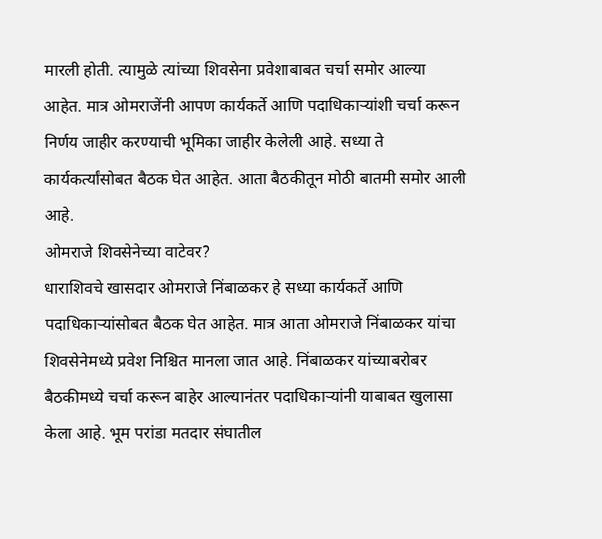मारली होती. त्यामुळे त्यांच्या शिवसेना प्रवेशाबाबत चर्चा समोर आल्या आहेत. मात्र ओमराजेंनी आपण कार्यकर्ते आणि पदाधिकाऱ्यांशी चर्चा करून निर्णय जाहीर करण्याची भूमिका जाहीर केलेली आहे. सध्या ते कार्यकर्त्यांसोबत बैठक घेत आहेत. आता बैठकीतून मोठी बातमी समोर आली आहे.
ओमराजे शिवसेनेच्या वाटेवर?
धाराशिवचे खासदार ओमराजे निंबाळकर हे सध्या कार्यकर्ते आणि पदाधिकाऱ्यांसोबत बैठक घेत आहेत. मात्र आता ओमराजे निंबाळकर यांचा शिवसेनेमध्ये प्रवेश निश्चित मानला जात आहे. निंबाळकर यांच्याबरोबर बैठकीमध्ये चर्चा करून बाहेर आल्यानंतर पदाधिकाऱ्यांनी याबाबत खुलासा केला आहे. भूम परांडा मतदार संघातील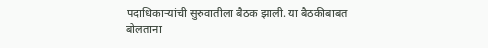पदाधिकाऱ्यांची सुरुवातीला बैठक झाली. या बैठकीबाबत बोलताना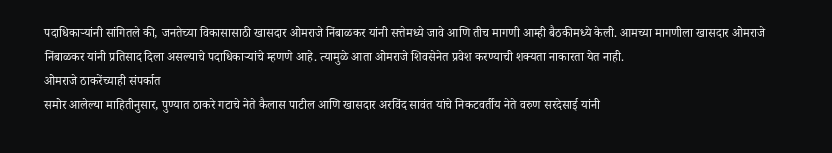पदाधिकाऱ्यांनी सांगितले की, जनतेच्या विकासासाठी खासदार ओमराजे निंबाळकर यांनी सत्तेमध्ये जावे आणि तीच मागणी आम्ही बैठकीमध्ये केली. आमच्या मागणीला खासदार ओमराजे निंबाळकर यांनी प्रतिसाद दिला असल्याचे पदाधिकाऱ्यांचे म्हणणे आहे. त्यामुळे आता ओमराजे शिवसेनेत प्रवेश करण्याची शक्यता नाकारता येत नाही.
ओमराजे ठाकरेंच्याही संपर्कात
समोर आलेल्या माहितीनुसार, पुण्यात ठाकरे गटाचे नेते कैलास पाटील आणि खासदार अरविंद सावंत यांचे निकटवर्तीय नेते वरुण सरदेसाई यांनी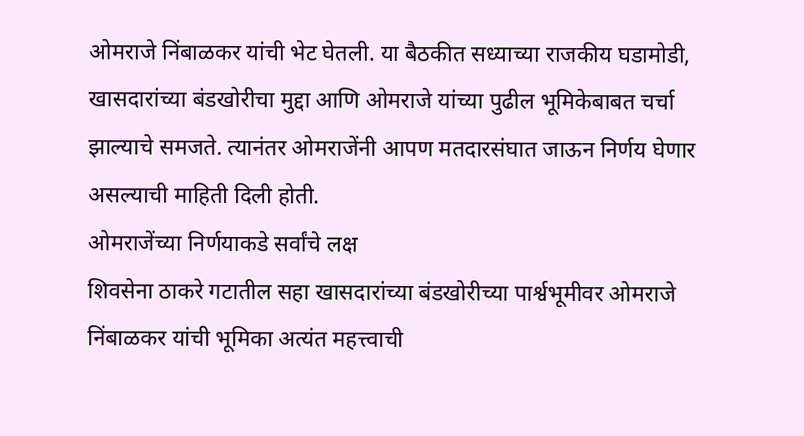ओमराजे निंबाळकर यांची भेट घेतली. या बैठकीत सध्याच्या राजकीय घडामोडी, खासदारांच्या बंडखोरीचा मुद्दा आणि ओमराजे यांच्या पुढील भूमिकेबाबत चर्चा झाल्याचे समजते. त्यानंतर ओमराजेंनी आपण मतदारसंघात जाऊन निर्णय घेणार असल्याची माहिती दिली होती.
ओमराजेंच्या निर्णयाकडे सर्वांचे लक्ष
शिवसेना ठाकरे गटातील सहा खासदारांच्या बंडखोरीच्या पार्श्वभूमीवर ओमराजे निंबाळकर यांची भूमिका अत्यंत महत्त्वाची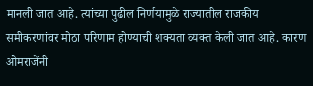मानली जात आहे. त्यांच्या पुढील निर्णयामुळे राज्यातील राजकीय समीकरणांवर मोठा परिणाम होण्याची शक्यता व्यक्त केली जात आहे. कारण ओमराजेंनी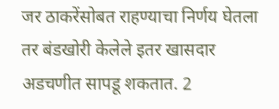जर ठाकरेंसोबत राहण्याचा निर्णय घेतला तर बंडखोरी केलेले इतर खासदार अडचणीत सापडू शकतात. 2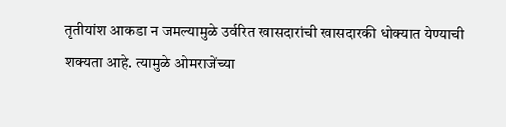तृतीयांश आकडा न जमल्यामुळे उर्वरित खासदारांची खासदारकी धोक्यात येण्याची शक्यता आहे. त्यामुळे ओमराजेंच्या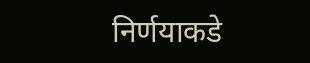निर्णयाकडे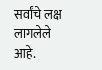सर्वांचे लक्ष लागलेले आहे.